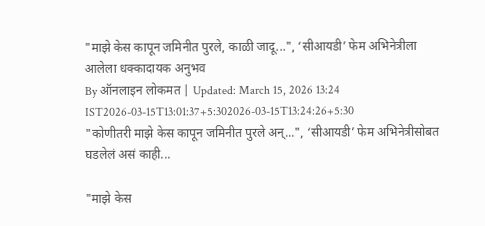"माझे केस कापून जमिनीत पुरले, काळी जादू...", ‘सीआयडी’ फेम अभिनेत्रीला आलेला धक्कादायक अनुभव
By ऑनलाइन लोकमत | Updated: March 15, 2026 13:24 IST2026-03-15T13:01:37+5:302026-03-15T13:24:26+5:30
"कोणीतरी माझे केस कापून जमिनीत पुरले अन्...", ‘सीआयडी’ फेम अभिनेत्रीसोबत घडलेलं असं काही...

"माझे केस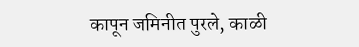कापून जमिनीत पुरले, काळी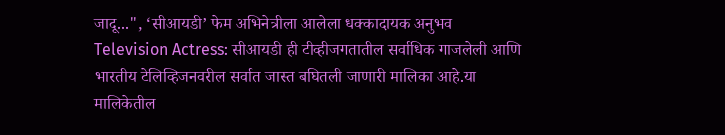जादू...", ‘सीआयडी’ फेम अभिनेत्रीला आलेला धक्कादायक अनुभव
Television Actress: सीआयडी ही टीव्हीजगतातील सर्वाधिक गाजलेली आणि भारतीय टेलिव्हिजनवरील सर्वात जास्त बघितली जाणारी मालिका आहे.या मालिकेतील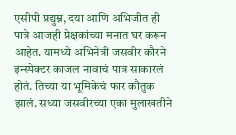एसीपी प्रद्युम्न, दया आणि अभिजीत ही पात्रे आजही प्रेक्षकांच्या मनात घर करून आहेत. यामध्ये अभिनेत्री जसवीर कौरने इन्स्पेक्टर काजल नावाचं पात्र साकारलं होतं. तिच्या या भूमिकेचं फार कौतुक झालं. सध्या जसवीरच्या एका मुलाखतीने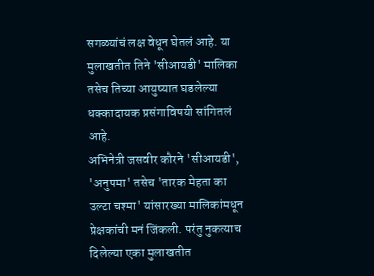सगळ्यांचं लक्ष वेधून घेतलं आहे. या मुलाखतीत तिने 'सीआयडी' मालिका तसेच तिच्या आयुष्यात घडलेल्या धक्कादायक प्रसंगाविषयी सांगितलं आहे.
अभिनेत्री जसवीर कौरने 'सीआयडी', 'अनुपमा' तसेच 'तारक मेहता का उल्टा चश्मा' यांसारख्या मालिकांमधून प्रेक्षकांची मनं जिंकली. परंतु नुकत्याच दिलेल्या एका मुलाखतीत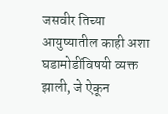जसवीर तिच्या आयुष्यातील काही अशा घडामोडींविषयी व्यक्त झाली, जे ऐकून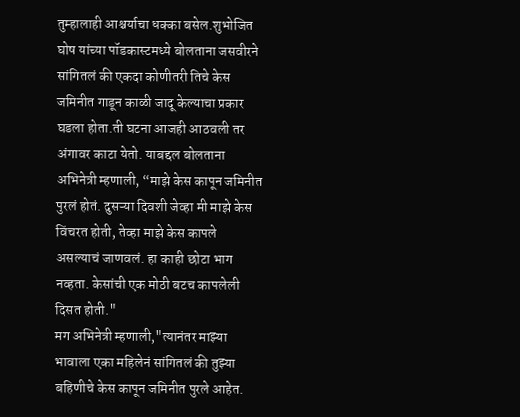तुम्हालाही आश्चर्याचा धक्का बसेल.शुभोजित घोष यांच्या पॉडकास्टमध्ये बोलताना जसवीरने सांगितलं की एकदा कोणीतरी तिचे केस जमिनीत गाडून काळी जादू केल्याचा प्रकार घडला होता.ती घटना आजही आठवली तर अंगावर काटा येतो. याबद्दल बोलताना अभिनेत्री म्हणाली, “माझे केस कापून जमिनीत पुरलं होतं. दुसऱ्या दिवशी जेव्हा मी माझे केस विंचरत होती, तेव्हा माझे केस कापले असल्याचं जाणवलं. हा काही छोटा भाग नव्हता. केसांची एक मोठी बटच कापलेली दिसत होती."
मग अभिनेत्री म्हणाली,"त्यानंतर माझ्या भावाला एका महिलेनं सांगितलं की तुझ्या बहिणीचे केस कापून जमिनीत पुरले आहेत.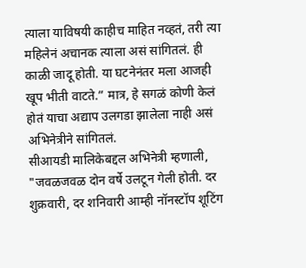त्याला याविषयी काहीच माहित नव्हतं, तरी त्या महिलेनं अचानक त्याला असं सांगितलं. ही काळी जादू होती. या घटनेनंतर मला आजही खूप भीती वाटते.” मात्र, हे सगळं कोणी केलं होतं याचा अद्याप उलगडा झालेला नाही असं अभिनेत्रीने सांगितलं.
सीआयडी मालिकेबद्दल अभिनेत्री म्हणाली, "जवळजवळ दोन वर्षे उलटून गेली होती. दर शुक्रवारी, दर शनिवारी आम्ही नॉनस्टॉप शूटिंग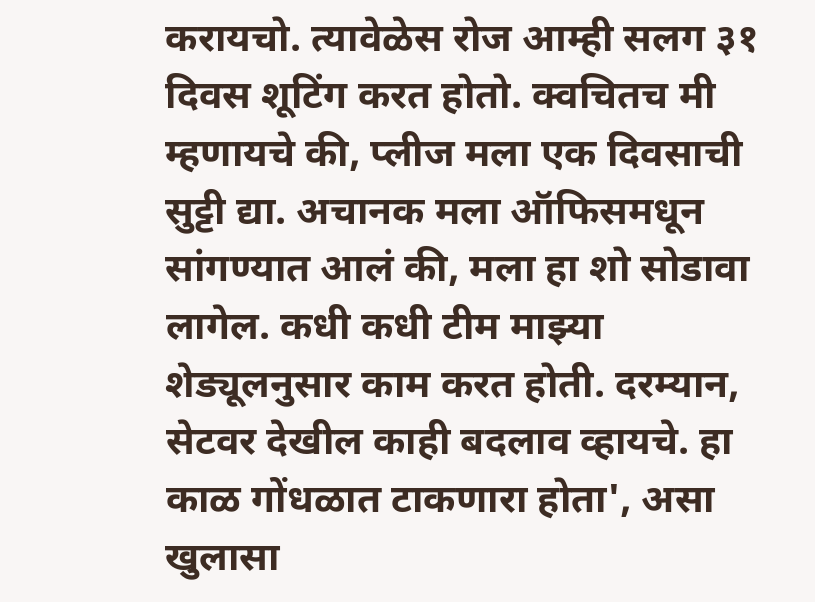करायचो. त्यावेळेस रोज आम्ही सलग ३१ दिवस शूटिंग करत होतो. क्वचितच मी म्हणायचे की, प्लीज मला एक दिवसाची सुट्टी द्या. अचानक मला ऑफिसमधून सांगण्यात आलं की, मला हा शो सोडावा लागेल. कधी कधी टीम माझ्या शेड्यूलनुसार काम करत होती. दरम्यान, सेटवर देखील काही बदलाव व्हायचे. हा काळ गोंधळात टाकणारा होता', असा खुलासा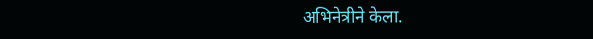अभिनेत्रीने केला.